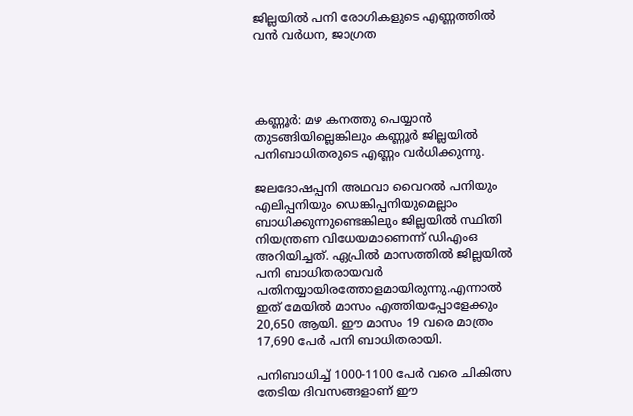ജില്ലയില്‍ പനി രോഗികളുടെ എണ്ണത്തില്‍ വന്‍ വര്‍ധന, ജാഗ്രത




കണ്ണൂര്‍: മഴ കനത്തു പെയ്യാന്‍ തുടങ്ങിയില്ലെങ്കിലും കണ്ണൂര്‍ ജില്ലയില്‍ പനിബാധിതരുടെ എണ്ണം വര്‍ധിക്കുന്നു.

ജലദോഷപ്പനി അഥവാ വൈറല്‍ പനിയും എലിപ്പനിയും ഡെങ്കിപ്പനിയുമെല്ലാം ബാധിക്കുന്നുണ്ടെങ്കിലും ജില്ലയില്‍ സ്ഥിതി നിയന്ത്രണ വിധേയമാണെന്ന് ഡിഎംഒ അറിയിച്ചത്. ഏപ്രില്‍ മാസത്തില്‍ ജില്ലയില്‍ പനി ബാധിതരായവര്‍ പതിനയ്യായിരത്തോളമായിരുന്നു.എന്നാല്‍ ഇത് മേയില്‍ മാസം എത്തിയപ്പോളേക്കും 20,650 ആയി. ഈ മാസം 19 വരെ മാത്രം 17,690 പേര്‍ പനി ബാധിതരായി.

പനിബാധിച്ച്‌ 1000-1100 പേര്‍ വരെ ചികിത്സ തേടിയ ദിവസങ്ങളാണ് ഈ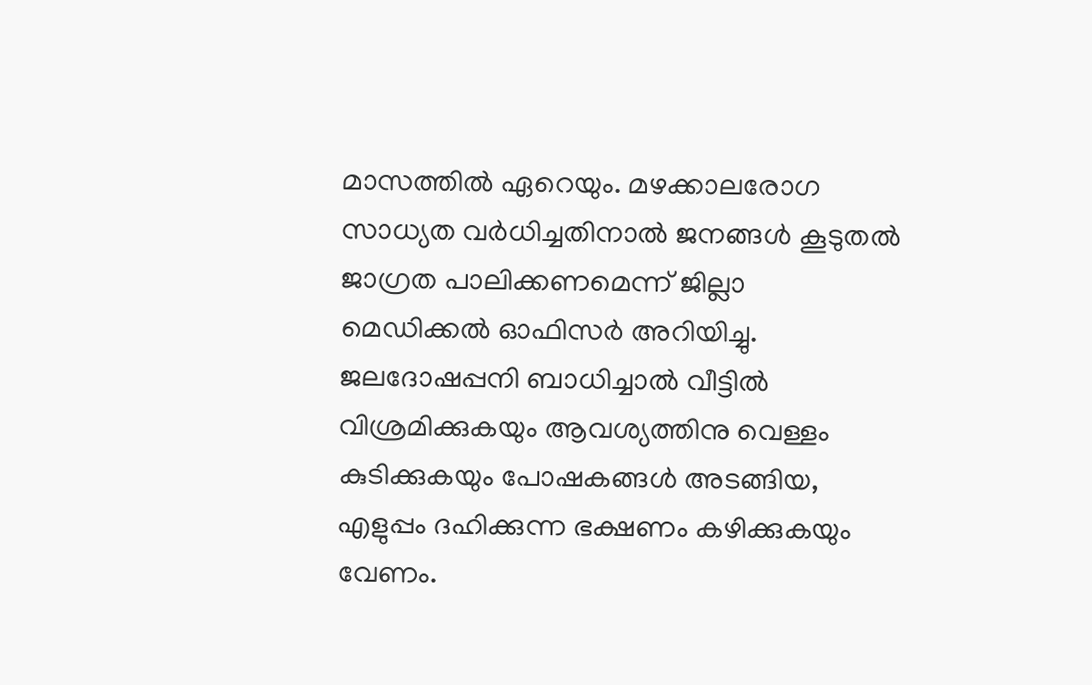മാസത്തില്‍ ഏറെയും. മഴക്കാലരോഗ സാധ്യത വര്‍ധിച്ചതിനാല്‍ ജനങ്ങള്‍ കൂടുതല്‍ ജാഗ്രത പാലിക്കണമെന്ന് ജില്ലാ മെഡിക്കല്‍ ഓഫിസര്‍ അറിയിച്ചു. ജലദോഷപ്പനി ബാധിച്ചാല്‍ വീട്ടില്‍ വിശ്രമിക്കുകയും ആവശ്യത്തിനു വെള്ളം കുടിക്കുകയും പോഷകങ്ങള്‍ അടങ്ങിയ, എളുപ്പം ദഹിക്കുന്ന ഭക്ഷണം കഴിക്കുകയും വേണം.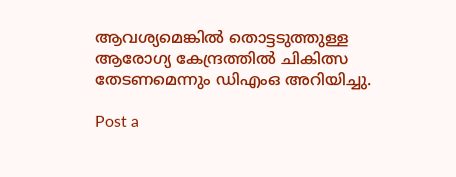ആവശ്യമെങ്കില്‍ തൊട്ടടുത്തുള്ള ആരോഗ്യ കേന്ദ്രത്തില്‍ ചികിത്സ തേടണമെന്നും ഡിഎംഒ അറിയിച്ചു.

Post a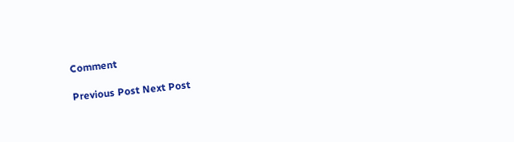Comment

Previous Post Next Post